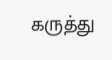கருத்து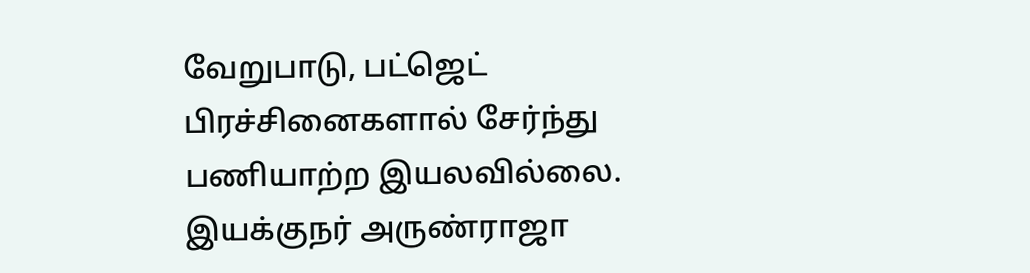வேறுபாடு, பட்ஜெட் பிரச்சினைகளால் சேர்ந்து பணியாற்ற இயலவில்லை. இயக்குநர் அருண்ராஜா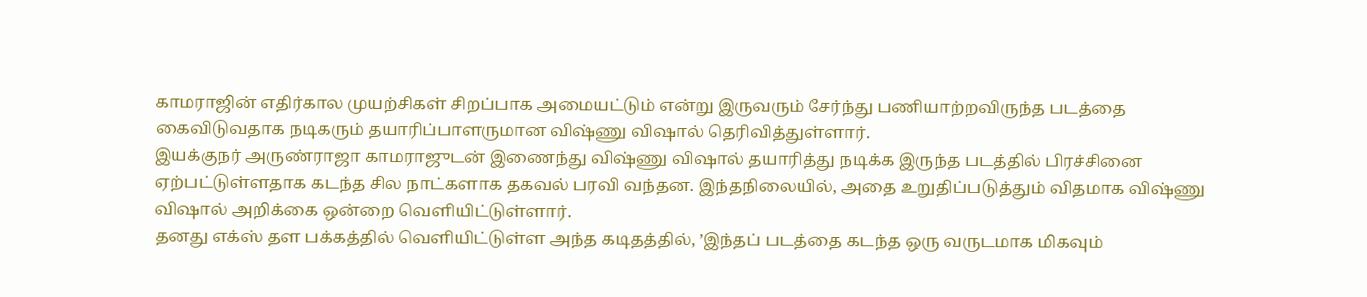காமராஜின் எதிர்கால முயற்சிகள் சிறப்பாக அமையட்டும் என்று இருவரும் சேர்ந்து பணியாற்றவிருந்த படத்தை கைவிடுவதாக நடிகரும் தயாரிப்பாளருமான விஷ்ணு விஷால் தெரிவித்துள்ளார்.
இயக்குநர் அருண்ராஜா காமராஜுடன் இணைந்து விஷ்ணு விஷால் தயாரித்து நடிக்க இருந்த படத்தில் பிரச்சினை ஏற்பட்டுள்ளதாக கடந்த சில நாட்களாக தகவல் பரவி வந்தன. இந்தநிலையில், அதை உறுதிப்படுத்தும் விதமாக விஷ்ணு விஷால் அறிக்கை ஒன்றை வெளியிட்டுள்ளார்.
தனது எக்ஸ் தள பக்கத்தில் வெளியிட்டுள்ள அந்த கடிதத்தில், ’இந்தப் படத்தை கடந்த ஒரு வருடமாக மிகவும்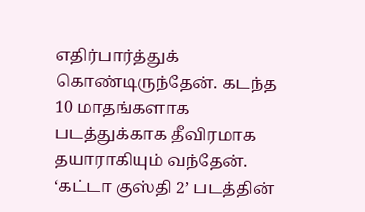எதிர்பார்த்துக் கொண்டிருந்தேன். கடந்த 10 மாதங்களாக படத்துக்காக தீவிரமாக தயாராகியும் வந்தேன். ‘கட்டா குஸ்தி 2’ படத்தின்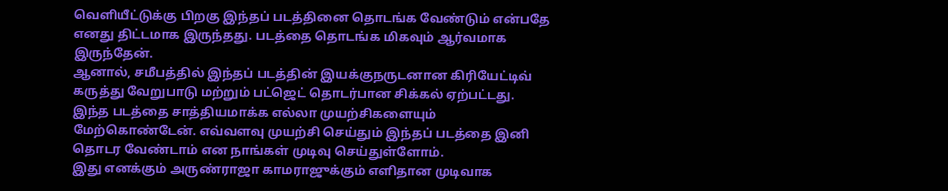வெளியீட்டுக்கு பிறகு இந்தப் படத்தினை தொடங்க வேண்டும் என்பதே எனது திட்டமாக இருந்தது. படத்தை தொடங்க மிகவும் ஆர்வமாக இருந்தேன்.
ஆனால், சமீபத்தில் இந்தப் படத்தின் இயக்குநருடனான கிரியேட்டிவ் கருத்து வேறுபாடு மற்றும் பட்ஜெட் தொடர்பான சிக்கல் ஏற்பட்டது.
இந்த படத்தை சாத்தியமாக்க எல்லா முயற்சிகளையும் மேற்கொண்டேன். எவ்வளவு முயற்சி செய்தும் இந்தப் படத்தை இனி தொடர வேண்டாம் என நாங்கள் முடிவு செய்துள்ளோம்.
இது எனக்கும் அருண்ராஜா காமராஜுக்கும் எளிதான முடிவாக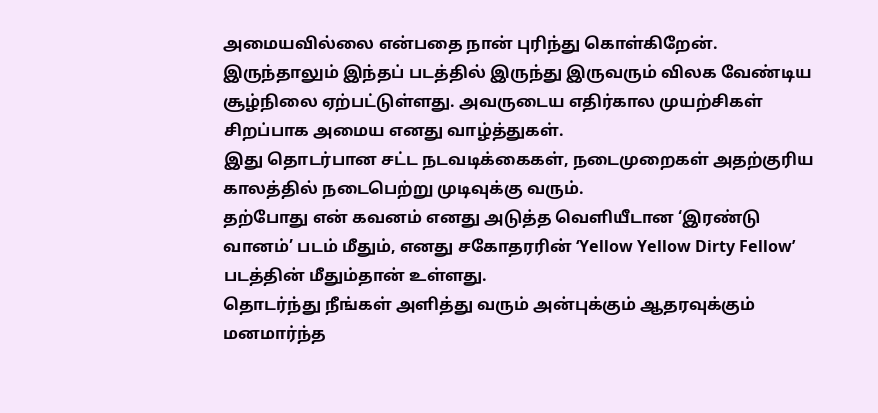அமையவில்லை என்பதை நான் புரிந்து கொள்கிறேன். இருந்தாலும் இந்தப் படத்தில் இருந்து இருவரும் விலக வேண்டிய சூழ்நிலை ஏற்பட்டுள்ளது. அவருடைய எதிர்கால முயற்சிகள் சிறப்பாக அமைய எனது வாழ்த்துகள்.
இது தொடர்பான சட்ட நடவடிக்கைகள், நடைமுறைகள் அதற்குரிய காலத்தில் நடைபெற்று முடிவுக்கு வரும்.
தற்போது என் கவனம் எனது அடுத்த வெளியீடான ‘இரண்டு வானம்’ படம் மீதும், எனது சகோதரரின் ‘Yellow Yellow Dirty Fellow’ படத்தின் மீதும்தான் உள்ளது.
தொடர்ந்து நீங்கள் அளித்து வரும் அன்புக்கும் ஆதரவுக்கும் மனமார்ந்த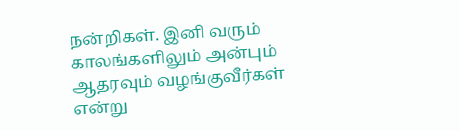நன்றிகள். இனி வரும் காலங்களிலும் அன்பும் ஆதரவும் வழங்குவீர்கள் என்று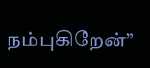நம்புகிறேன்”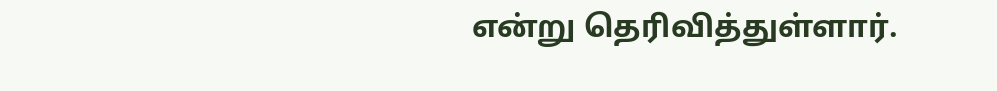என்று தெரிவித்துள்ளார்.